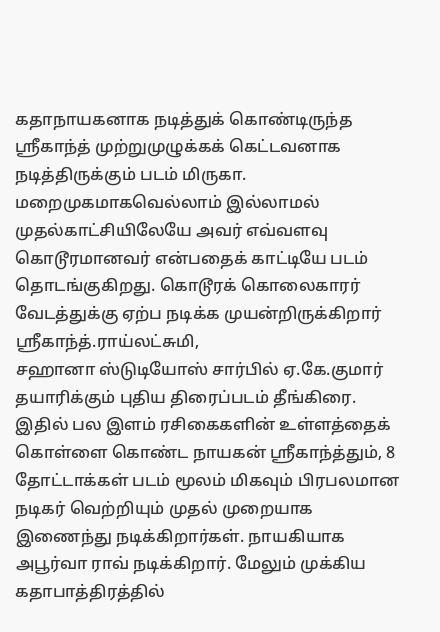கதாநாயகனாக நடித்துக் கொண்டிருந்த ஸ்ரீகாந்த் முற்றுமுழுக்கக் கெட்டவனாக நடித்திருக்கும் படம் மிருகா. மறைமுகமாகவெல்லாம் இல்லாமல் முதல்காட்சியிலேயே அவர் எவ்வளவு கொடூரமானவர் என்பதைக் காட்டியே படம் தொடங்குகிறது. கொடூரக் கொலைகாரர் வேடத்துக்கு ஏற்ப நடிக்க முயன்றிருக்கிறார் ஸ்ரீகாந்த்.ராய்லட்சுமி,
சஹானா ஸ்டுடியோஸ் சார்பில் ஏ.கே.குமார் தயாரிக்கும் புதிய திரைப்படம் தீங்கிரை. இதில் பல இளம் ரசிகைகளின் உள்ளத்தைக் கொள்ளை கொண்ட நாயகன் ஶ்ரீகாந்த்தும், 8 தோட்டாக்கள் படம் மூலம் மிகவும் பிரபலமான நடிகர் வெற்றியும் முதல் முறையாக இணைந்து நடிக்கிறார்கள். நாயகியாக அபூர்வா ராவ் நடிக்கிறார். மேலும் முக்கிய கதாபாத்திரத்தில்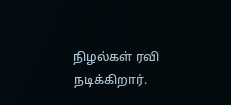நிழல்கள் ரவி நடிக்கிறார்.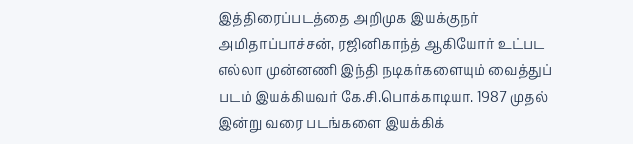இத்திரைப்படத்தை அறிமுக இயக்குநர்
அமிதாப்பாச்சன், ரஜினிகாந்த் ஆகியோர் உட்பட எல்லா முன்னணி இந்தி நடிகர்களையும் வைத்துப் படம் இயக்கியவர் கே.சி.பொக்காடியா. 1987 முதல் இன்று வரை படங்களை இயக்கிக்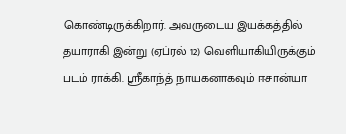கொண்டிருக்கிறார். அவருடைய இயக்கத்தில் தயாராகி இன்று (ஏப்ரல் 12) வெளியாகியிருக்கும் படம் ராக்கி. ஸ்ரீகாந்த் நாயகனாகவும் ஈசான்யா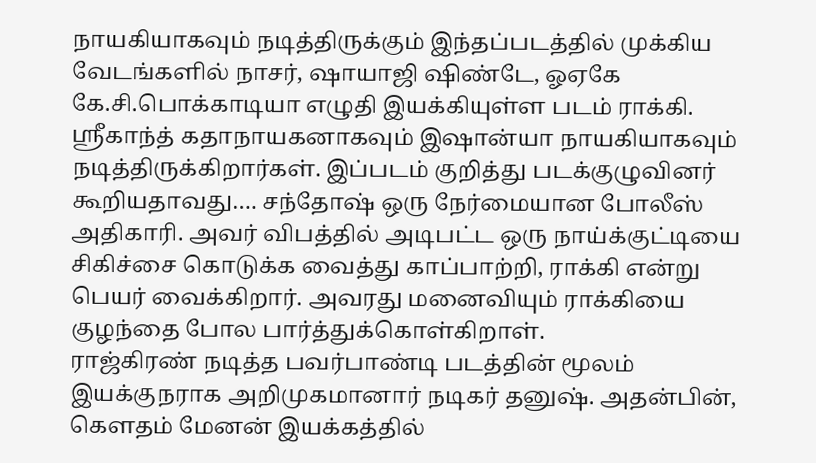நாயகியாகவும் நடித்திருக்கும் இந்தப்படத்தில் முக்கிய வேடங்களில் நாசர், ஷாயாஜி ஷிண்டே, ஓஏகே
கே.சி.பொக்காடியா எழுதி இயக்கியுள்ள படம் ராக்கி. ஸ்ரீகாந்த் கதாநாயகனாகவும் இஷான்யா நாயகியாகவும் நடித்திருக்கிறார்கள். இப்படம் குறித்து படக்குழுவினர் கூறியதாவது…. சந்தோஷ் ஒரு நேர்மையான போலீஸ் அதிகாரி. அவர் விபத்தில் அடிபட்ட ஒரு நாய்க்குட்டியை சிகிச்சை கொடுக்க வைத்து காப்பாற்றி, ராக்கி என்று பெயர் வைக்கிறார். அவரது மனைவியும் ராக்கியை குழந்தை போல பார்த்துக்கொள்கிறாள்.
ராஜ்கிரண் நடித்த பவர்பாண்டி படத்தின் மூலம் இயக்குநராக அறிமுகமானார் நடிகர் தனுஷ். அதன்பின், கெளதம் மேனன் இயக்கத்தில்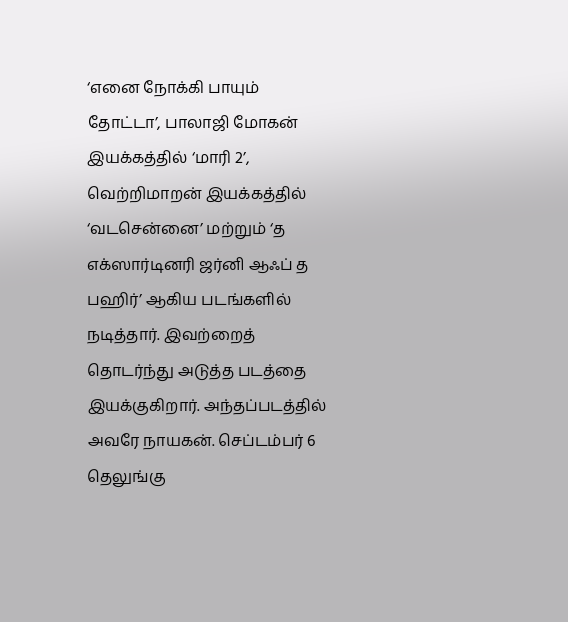‘எனை நோக்கி பாயும் தோட்டா’, பாலாஜி மோகன் இயக்கத்தில் ‘மாரி 2’, வெற்றிமாறன் இயக்கத்தில் ‘வடசென்னை’ மற்றும் ‘த எக்ஸார்டினரி ஜர்னி ஆஃப் த பஹிர்’ ஆகிய படங்களில் நடித்தார். இவற்றைத் தொடர்ந்து அடுத்த படத்தை இயக்குகிறார். அந்தப்படத்தில் அவரே நாயகன். செப்டம்பர் 6
தெலுங்கு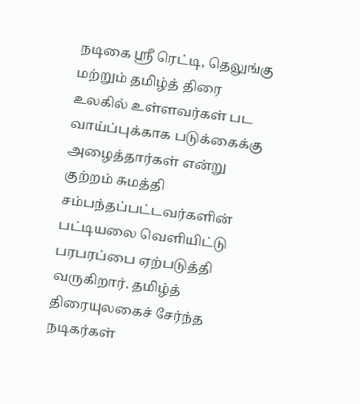நடிகை ஸ்ரீ ரெட்டி, தெலுங்கு மற்றும் தமிழ்த் திரை உலகில் உள்ளவர்கள் பட வாய்ப்புக்காக படுக்கைக்கு அழைத்தார்கள் என்று குற்றம் சுமத்தி சம்பந்தப்பட்டவர்களின் பட்டியலை வெளியிட்டு பரபரப்பை ஏற்படுத்தி வருகிறார். தமிழ்த் திரையுலகைச் சேர்ந்த நடிகர்கள்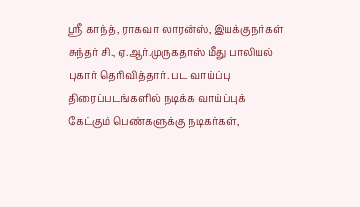ஸ்ரீ காந்த், ராகவா லாரன்ஸ், இயக்குநர்கள் சுந்தர் சி., ஏ.ஆர்.முருகதாஸ் மீது பாலியல் புகார் தெரிவித்தார். பட வாய்ப்பு
திரைப்படங்களில் நடிக்க வாய்ப்புக் கேட்கும் பெண்களுக்கு நடிகர்கள்,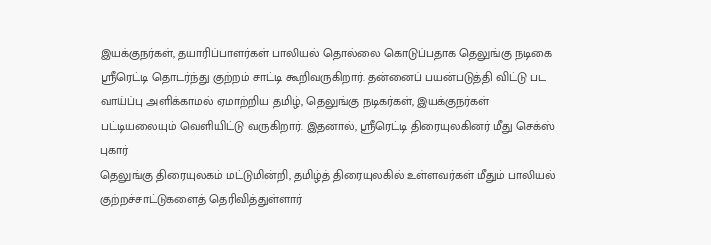இயக்குநர்கள், தயாரிப்பாளர்கள் பாலியல் தொல்லை கொடுப்பதாக தெலுங்கு நடிகை ஸ்ரீரெட்டி தொடர்ந்து குற்றம் சாட்டி கூறிவருகிறார். தன்னைப் பயன்படுத்தி விட்டு பட வாய்ப்பு அளிக்காமல் ஏமாற்றிய தமிழ், தெலுங்கு நடிகர்கள், இயக்குநர்கள் பட்டியலையும் வெளியிட்டு வருகிறார். இதனால், ஸ்ரீரெட்டி திரையுலகினர் மீது செக்ஸ் புகார்
தெலுங்கு திரையுலகம் மட்டுமின்றி, தமிழ்த் திரையுலகில் உள்ளவர்கள் மீதும் பாலியல் குற்றச்சாட்டுகளைத் தெரிவித்துள்ளார்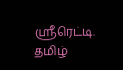ஸ்ரீரெட்டி. தமிழ்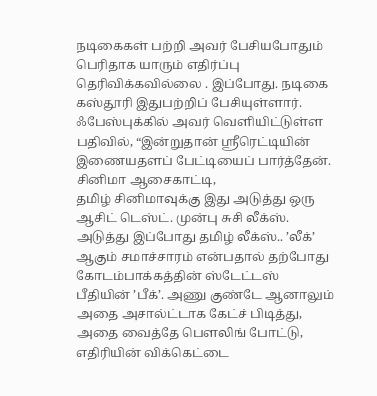நடிகைகள் பற்றி அவர் பேசியபோதும் பெரிதாக யாரும் எதிர்ப்பு தெரிவிக்கவில்லை . இப்போது. நடிகை கஸ்தூரி இதுபற்றிப் பேசியுள்ளார். ஃபேஸ்புக்கில் அவர் வெளியிட்டுள்ள பதிவில், “இன்றுதான் ஸ்ரீரெட்டியின் இணையதளப் பேட்டியைப் பார்த்தேன். சினிமா ஆசைகாட்டி,
தமிழ் சினிமாவுக்கு இது அடுத்து ஒரு ஆசிட் டெஸ்ட். முன்பு சுசி லீக்ஸ். அடுத்து இப்போது தமிழ் லீக்ஸ்.. ’லீக்’ ஆகும் சமாச்சாரம் என்பதால் தற்போது கோடம்பாக்கத்தின் ஸ்டேட்டஸ் பீதியின் ’பீக்’. அணு குண்டே ஆனாலும் அதை அசால்ட்டாக கேட்ச் பிடித்து, அதை வைத்தே பெளலிங் போட்டு, எதிரியின் விக்கெட்டை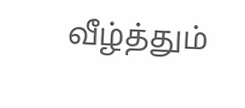வீழ்த்தும்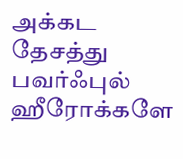அக்கட தேசத்து பவர்ஃபுல் ஹீரோக்களே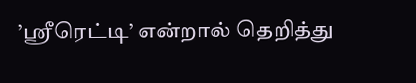’ஸ்ரீரெட்டி’ என்றால் தெறித்து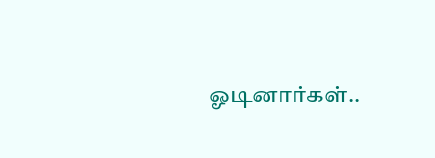ஓடினார்கள்..